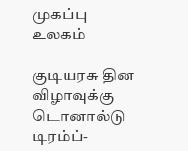முகப்பு
உலகம்

குடியரசு தின விழாவுக்கு டொனால்டு டிரம்ப்-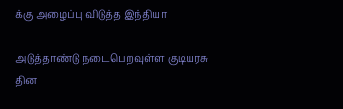க்கு அழைப்பு விடுத்த இந்தியா

அடுத்தாண்டு நடைபெறவுள்ள குடியரசு தின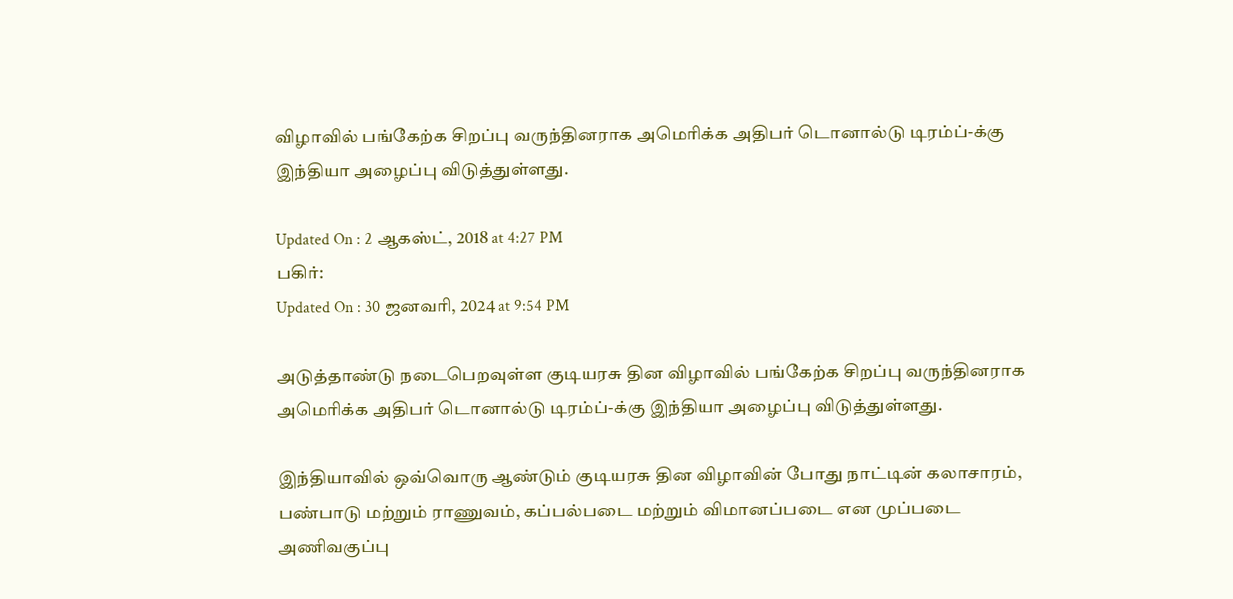விழாவில் பங்கேற்க சிறப்பு வருந்தினராக அமெரிக்க அதிபர் டொனால்டு டிரம்ப்-க்கு இந்தியா அழைப்பு விடுத்துள்ளது.

Updated On : 2 ஆகஸ்ட், 2018 at 4:27 PM
பகிர்:
Updated On : 30 ஜனவரி, 2024 at 9:54 PM

அடுத்தாண்டு நடைபெறவுள்ள குடியரசு தின விழாவில் பங்கேற்க சிறப்பு வருந்தினராக அமெரிக்க அதிபர் டொனால்டு டிரம்ப்-க்கு இந்தியா அழைப்பு விடுத்துள்ளது.

இந்தியாவில் ஒவ்வொரு ஆண்டும் குடியரசு தின விழாவின் போது நாட்டின் கலாசாரம், பண்பாடு மற்றும் ராணுவம், கப்பல்படை மற்றும் விமானப்படை என முப்படை அணிவகுப்பு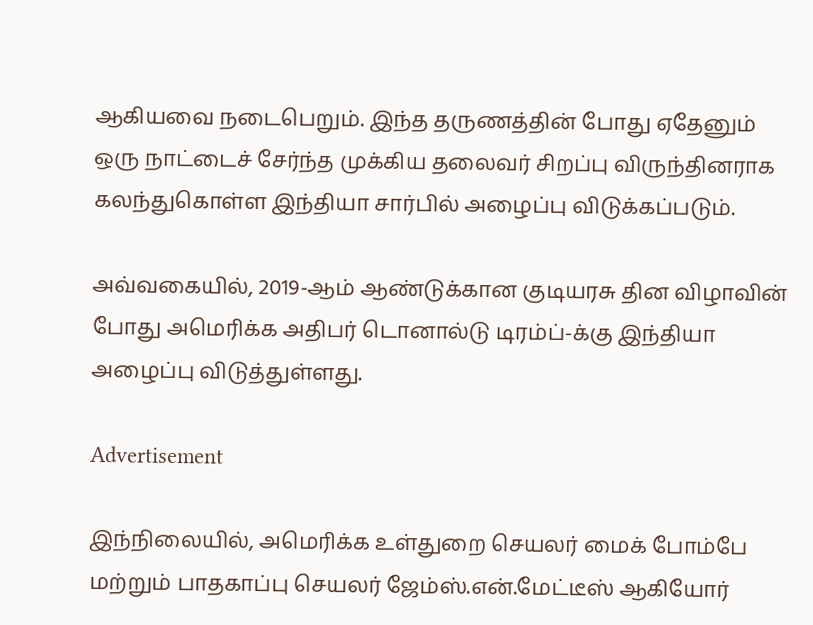ஆகியவை நடைபெறும். இந்த தருணத்தின் போது ஏதேனும் ஒரு நாட்டைச் சேர்ந்த முக்கிய தலைவர் சிறப்பு விருந்தினராக கலந்துகொள்ள இந்தியா சார்பில் அழைப்பு விடுக்கப்படும்.

அவ்வகையில், 2019-ஆம் ஆண்டுக்கான குடியரசு தின விழாவின் போது அமெரிக்க அதிபர் டொனால்டு டிரம்ப்-க்கு இந்தியா அழைப்பு விடுத்துள்ளது.

Advertisement

இந்நிலையில், அமெரிக்க உள்துறை செயலர் மைக் போம்பே மற்றும் பாதகாப்பு செயலர் ஜேம்ஸ்.என்.மேட்டீஸ் ஆகியோர்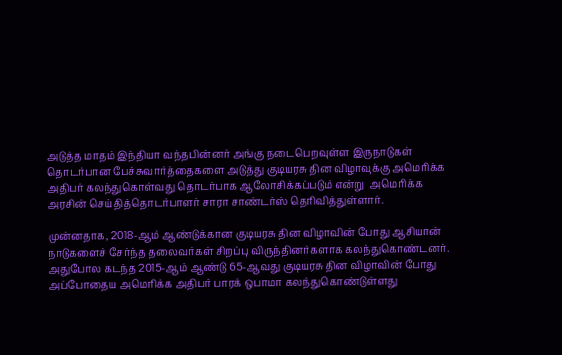அடுத்த மாதம் இந்தியா வந்தபின்னர் அங்கு நடைபெறவுள்ள இருநாடுகள் தொடர்பான பேச்சுவார்த்தைகளை அடுத்து குடியரசு தின விழாவுக்கு அமெரிக்க அதிபர் கலந்துகொள்வது தொடர்பாக ஆலோசிக்கப்படும் என்று  அமெரிக்க அரசின் செய்தித்தொடர்பாளர் சாரா சாண்டர்ஸ் தெரிவித்துள்ளார்.

முன்னதாக, 2018-ஆம் ஆண்டுக்கான குடியரசு தின விழாவின் போது ஆசியான் நாடுகளைச் சேர்ந்த தலைவர்கள் சிறப்பு விருந்தினர்களாக கலந்துகொண்டனர். அதுபோல கடந்த 2015-ஆம் ஆண்டு 65-ஆவது குடியரசு தின விழாவின் போது அப்போதைய அமெரிக்க அதிபர் பாரக் ஒபாமா கலந்துகொண்டுள்ளது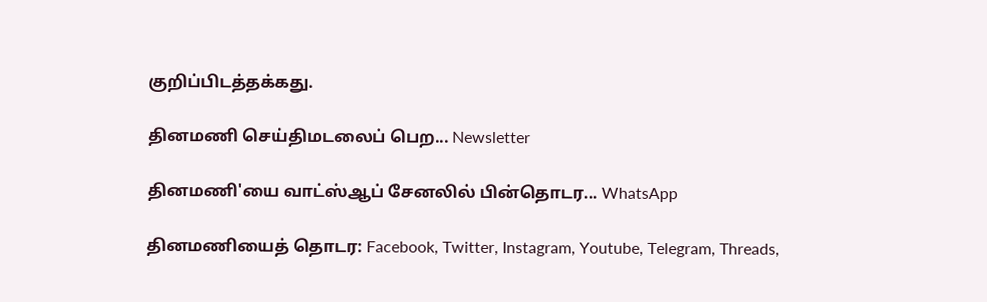குறிப்பிடத்தக்கது.

தினமணி செய்திமடலைப் பெற... Newsletter

தினமணி'யை வாட்ஸ்ஆப் சேனலில் பின்தொடர... WhatsApp

தினமணியைத் தொடர: Facebook, Twitter, Instagram, Youtube, Telegram, Threads,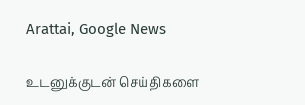Arattai, Google News

உடனுக்குடன் செய்திகளை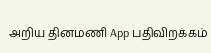அறிய தினமணி App பதிவிறக்கம்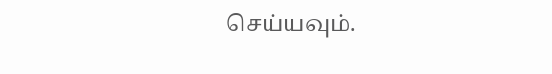செய்யவும்.